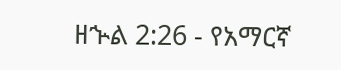ዘኍል 2:26 - የአማርኛ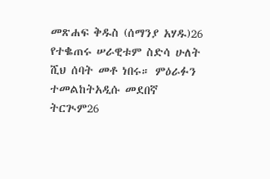መጽሐፍ ቅዱስ (ሰማንያ አሃዱ)26 የተቈጠሩ ሠራዊቱም ስድሳ ሁለት ሺህ ሰባት መቶ ነበሩ። ምዕራፉን ተመልከትአዲሱ መደበኛ ትርጒም26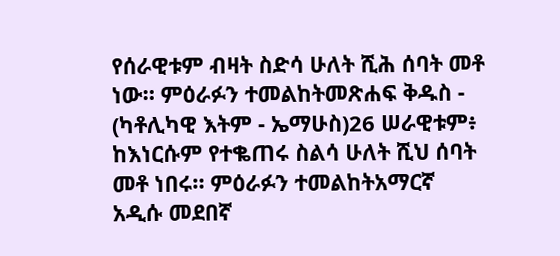የሰራዊቱም ብዛት ስድሳ ሁለት ሺሕ ሰባት መቶ ነው። ምዕራፉን ተመልከትመጽሐፍ ቅዱስ - (ካቶሊካዊ እትም - ኤማሁስ)26 ሠራዊቱም፥ ከእነርሱም የተቈጠሩ ስልሳ ሁለት ሺህ ሰባት መቶ ነበሩ። ምዕራፉን ተመልከትአማርኛ አዲሱ መደበኛ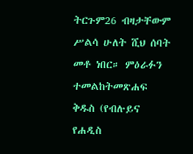ትርጉም26 ብዛታቸውም ሥልሳ ሁለት ሺህ ሰባት መቶ ነበር። ምዕራፉን ተመልከትመጽሐፍ ቅዱስ (የብሉይና የሐዲስ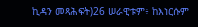ኪዳን መጻሕፍት)26 ሠራዊቱም፥ ከእነርሱም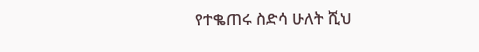የተቈጠሩ ስድሳ ሁለት ሺህ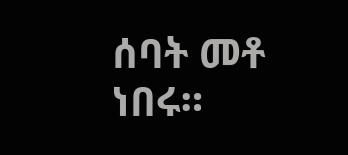ሰባት መቶ ነበሩ።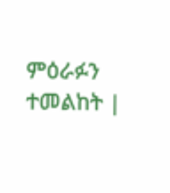ምዕራፉን ተመልከት |